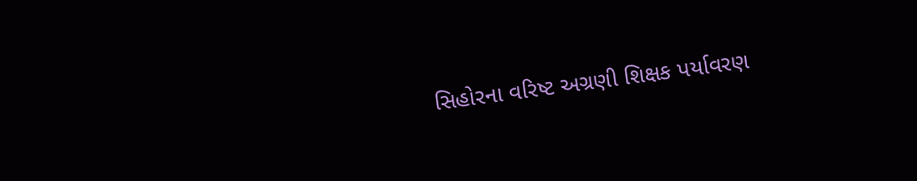સિહોરના વરિષ્ટ અગ્રણી શિક્ષક પર્યાવરણ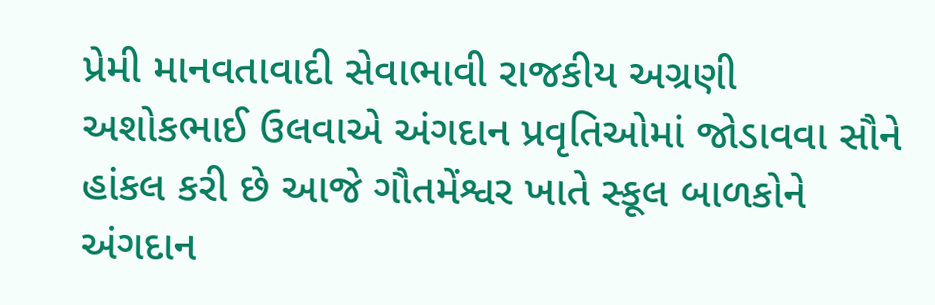પ્રેમી માનવતાવાદી સેવાભાવી રાજકીય અગ્રણી અશોકભાઈ ઉલવાએ અંગદાન પ્રવૃતિઓમાં જોડાવવા સૌને હાંકલ કરી છે આજે ગૌતમેંશ્વર ખાતે સ્કૂલ બાળકોને અંગદાન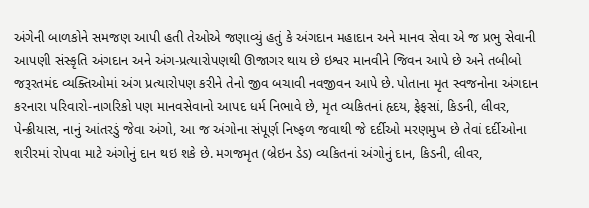અંગેની બાળકોને સમજણ આપી હતી તેઓએ જણાવ્યું હતું કે અંગદાન મહાદાન અને માનવ સેવા એ જ પ્રભુ સેવાની આપણી સંસ્કૃતિ અંગદાન અને અંગ-પ્રત્યારોપણથી ઊજાગર થાય છે ઇશ્વર માનવીને જિવન આપે છે અને તબીબો જરૂરતમંદ વ્યક્તિઓમાં અંગ પ્રત્યારોપણ કરીને તેનો જીવ બચાવી નવજીવન આપે છે. પોતાના મૃત સ્વજનોના અંગદાન કરનારા પરિવારો-નાગરિકો પણ માનવસેવાનો આપદ ધર્મ નિભાવે છે, મૃત વ્યકિતનાં હૃદય, ફેફસાં, કિડની, લીવર, પેન્ક્રીયાસ, નાનું આંતરડું જેવા અંગો, આ જ અંગોના સંપૂર્ણ નિષ્ફળ જવાથી જે દર્દીઓ મરણમુખ છે તેવાં દર્દીઓના શરીરમાં રોપવા માટે અંગોનું દાન થઇ શકે છે. મગજમૃત (બ્રેઇન ડેડ) વ્યકિતનાં અંગોનું દાન, કિડની, લીવર,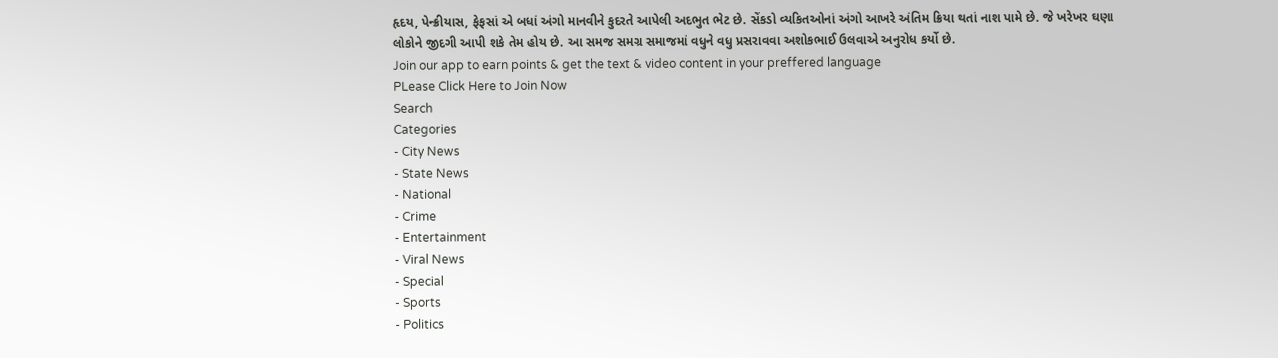હૃદય, પેન્ક્રીયાસ, ફેફસાં એ બધાં અંગો માનવીને કુદરતે આપેલી અદભુત ભેટ છે. સેંકડો વ્યકિતઓનાં અંગો આખરે અંતિમ ક્રિયા થતાં નાશ પામે છે. જે ખરેખર ઘણા લોકોને જીદગી આપી શકે તેમ હોય છે. આ સમજ સમગ્ર સમાજમાં વધુને વધુ પ્રસરાવવા અશોકભાઈ ઉલવાએ અનુરોધ કર્યો છે.
Join our app to earn points & get the text & video content in your preffered language
PLease Click Here to Join Now
Search
Categories
- City News
- State News
- National
- Crime
- Entertainment
- Viral News
- Special
- Sports
- Politics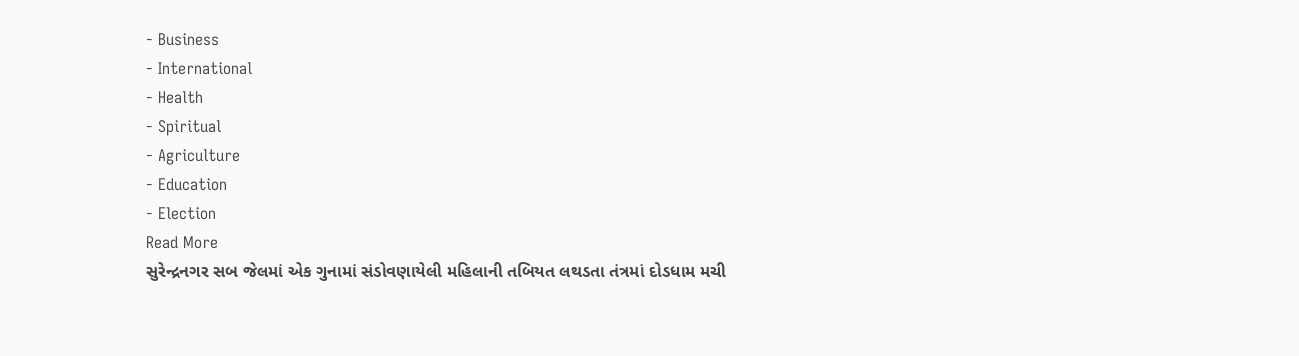- Business
- International
- Health
- Spiritual
- Agriculture
- Education
- Election
Read More
સુરેન્દ્રનગર સબ જેલમાં એક ગુનામાં સંડોવણાયેલી મહિલાની તબિયત લથડતા તંત્રમાં દોડધામ મચી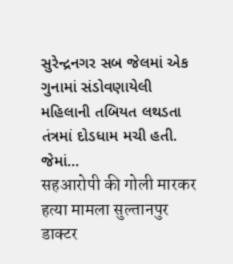સુરેન્દ્રનગર સબ જેલમાં એક ગુનામાં સંડોવણાયેલી મહિલાની તબિયત લથડતા તંત્રમાં દોડધામ મચી હતી. જેમાં...
सहआरोपी की गोली मारकर हत्या मामला सुल्तानपुर डाक्टर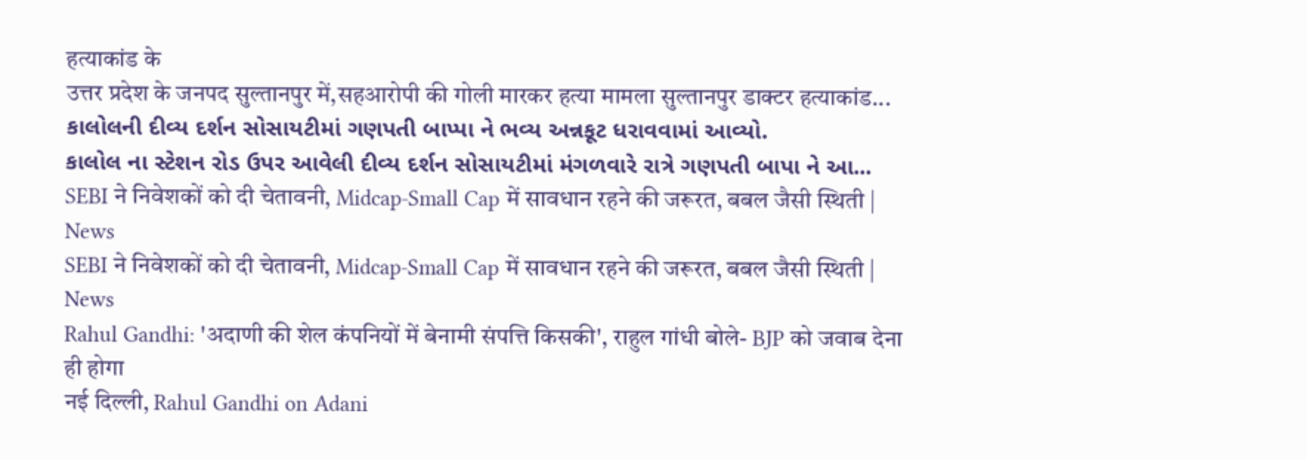हत्याकांड के
उत्तर प्रदेश के जनपद सुल्तानपुर में,सहआरोपी की गोली मारकर हत्या मामला सुल्तानपुर डाक्टर हत्याकांड...
કાલોલની દીવ્ય દર્શન સોસાયટીમાં ગણપતી બાપ્પા ને ભવ્ય અન્નકૂટ ધરાવવામાં આવ્યો.
કાલોલ ના સ્ટેશન રોડ ઉપર આવેલી દીવ્ય દર્શન સોસાયટીમાં મંગળવારે રાત્રે ગણપતી બાપા ને આ...
SEBI ने निवेशकों को दी चेतावनी, Midcap-Small Cap में सावधान रहने की जरूरत, बबल जैसी स्थिती | News
SEBI ने निवेशकों को दी चेतावनी, Midcap-Small Cap में सावधान रहने की जरूरत, बबल जैसी स्थिती | News
Rahul Gandhi: 'अदाणी की शेल कंपनियों में बेनामी संपत्ति किसकी', राहुल गांधी बोले- BJP को जवाब देना ही होगा
नई दिल्ली, Rahul Gandhi on Adani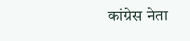कांग्रेस नेता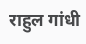राहुल गांधी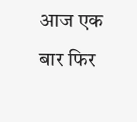आज एक बार फिर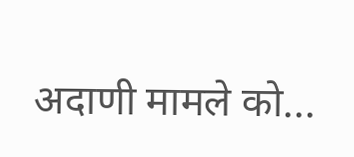अदाणी मामले को...